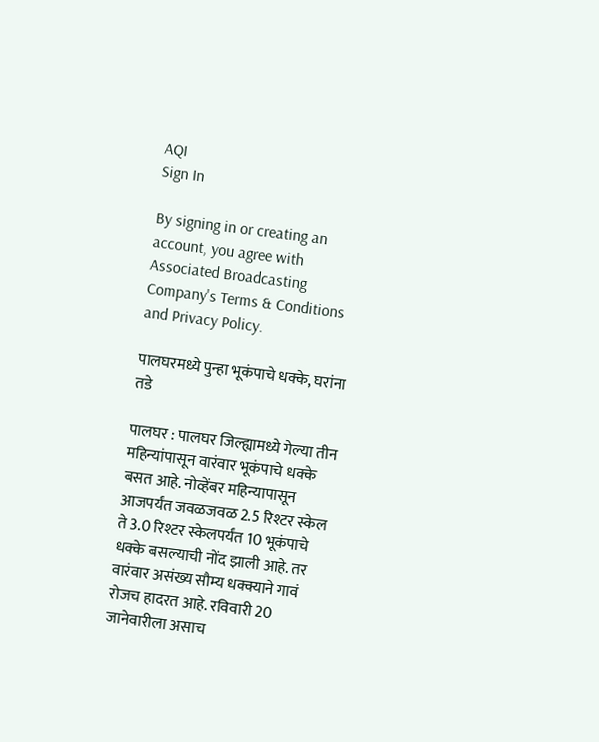AQI
Sign In

By signing in or creating an account, you agree with Associated Broadcasting Company's Terms & Conditions and Privacy Policy.

पालघरमध्ये पुन्हा भूकंपाचे धक्के, घरांना तडे

पालघर : पालघर जिल्ह्यामध्ये गेल्या तीन महिन्यांपासून वारंवार भूकंपाचे धक्के बसत आहे. नोव्हेंबर महिन्यापासून आजपर्यंत जवळजवळ 2.5 रिश्टर स्केल ते 3.0 रिश्टर स्केलपर्यंत 10 भूकंपाचे धक्के बसल्याची नोंद झाली आहे. तर वारंवार असंख्य सौम्य धक्क्याने गावं रोजच हादरत आहे. रविवारी 20 जानेवारीला असाच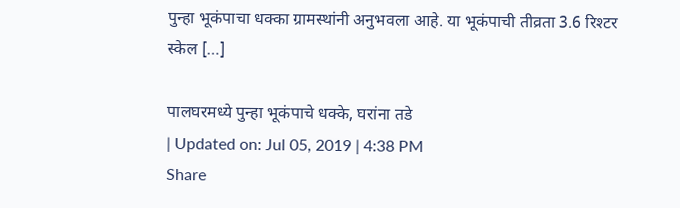पुन्हा भूकंपाचा धक्का ग्रामस्थांनी अनुभवला आहे. या भूकंपाची तीव्रता 3.6 रिश्टर स्केल […]

पालघरमध्ये पुन्हा भूकंपाचे धक्के, घरांना तडे
| Updated on: Jul 05, 2019 | 4:38 PM
Share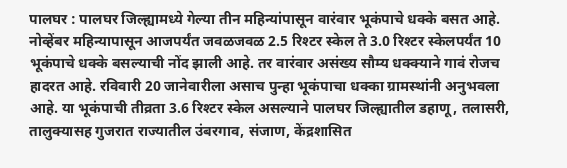पालघर : पालघर जिल्ह्यामध्ये गेल्या तीन महिन्यांपासून वारंवार भूकंपाचे धक्के बसत आहे. नोव्हेंबर महिन्यापासून आजपर्यंत जवळजवळ 2.5 रिश्टर स्केल ते 3.0 रिश्टर स्केलपर्यंत 10 भूकंपाचे धक्के बसल्याची नोंद झाली आहे. तर वारंवार असंख्य सौम्य धक्क्याने गावं रोजच हादरत आहे. रविवारी 20 जानेवारीला असाच पुन्हा भूकंपाचा धक्का ग्रामस्थांनी अनुभवला आहे. या भूकंपाची तीव्रता 3.6 रिश्टर स्केल असल्याने पालघर जिल्ह्यातील डहाणू, तलासरी, तालुक्यासह गुजरात राज्यातील उंबरगाव, संजाण, केंद्रशासित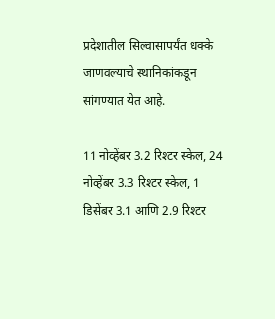प्रदेशातील सिल्वासापर्यंत धक्के जाणवल्याचे स्थानिकांकडून सांगण्यात येत आहे.

11 नोव्हेंबर 3.2 रिश्टर स्केल, 24 नोव्हेंबर 3.3 रिश्टर स्केल, 1 डिसेंबर 3.1 आणि 2.9 रिश्टर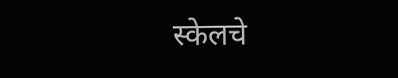स्केलचे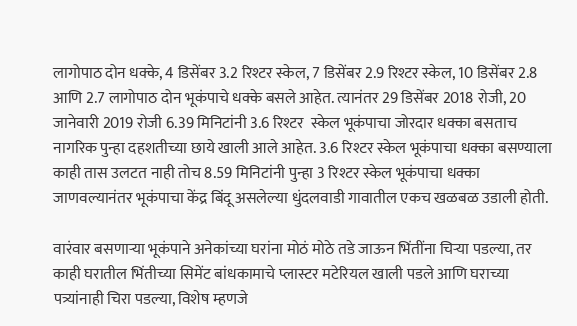लागोपाठ दोन धक्के, 4 डिसेंबर 3.2 रिश्टर स्केल, 7 डिसेंबर 2.9 रिश्टर स्केल, 10 डिसेंबर 2.8 आणि 2.7 लागोपाठ दोन भूकंपाचे धक्के बसले आहेत. त्यानंतर 29 डिसेंबर 2018 रोजी, 20 जानेवारी 2019 रोजी 6.39 मिनिटांनी 3.6 रिश्टर  स्केल भूकंपाचा जोरदार धक्का बसताच नागरिक पुन्हा दहशतीच्या छाये खाली आले आहेत. 3.6 रिश्टर स्केल भूकंपाचा धक्का बसण्याला काही तास उलटत नाही तोच 8.59 मिनिटांनी पुन्हा 3 रिश्टर स्केल भूकंपाचा धक्का जाणवल्यानंतर भूकंपाचा केंद्र बिंदू असलेल्या धुंदलवाडी गावातील एकच खळबळ उडाली होती.

वारंवार बसणाऱ्या भूकंपाने अनेकांच्या घरांना मोठं मोठे तडे जाऊन भिंतींना चिऱ्या पडल्या, तर काही घरातील भिंतीच्या सिमेंट बांधकामाचे प्लास्टर मटेरियल खाली पडले आणि घराच्या पत्र्यांनाही चिरा पडल्या, विशेष म्हणजे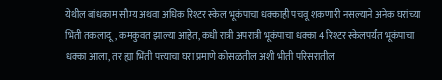येथील बांधकाम सौम्य अथवा अधिक रिश्टर स्केल भूकंपाचा धक्काही पचवू शकणारी नसल्याने अनेक घरांच्या भिंती तकलादू, कमकुवत झाल्या आहेत, कधी रात्री अपरात्री भूकंपाचा धक्का 4 रिश्टर स्केलपर्यंत भूकंपाचा धक्का आला, तर ह्या भिंती पत्त्याचा घरा प्रमाणे कोसळतील अशी भीती परिसरातील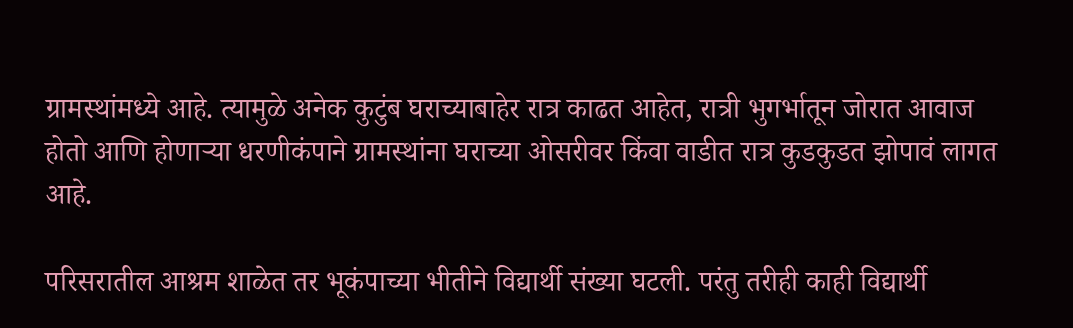ग्रामस्थांमध्ये आहे. त्यामुळे अनेक कुटुंब घराच्याबाहेर रात्र काढत आहेत, रात्री भुगर्भातून जोरात आवाज होतो आणि होणाऱ्या धरणीकंपाने ग्रामस्थांना घराच्या ओसरीवर किंवा वाडीत रात्र कुडकुडत झोपावं लागत आहे.

परिसरातील आश्रम शाळेत तर भूकंपाच्या भीतीने विद्यार्थी संख्या घटली. परंतु तरीही काही विद्यार्थी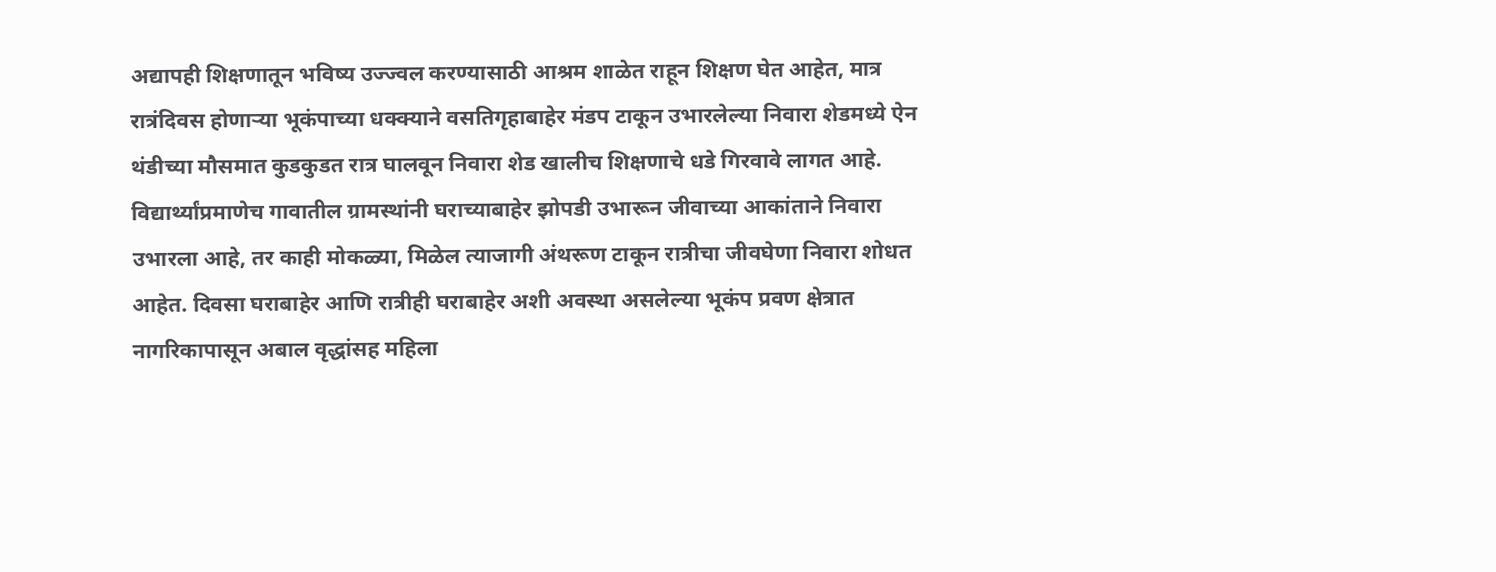अद्यापही शिक्षणातून भविष्य उज्ज्वल करण्यासाठी आश्रम शाळेत राहून शिक्षण घेत आहेत, मात्र रात्रंदिवस होणाऱ्या भूकंपाच्या धक्क्याने वसतिगृहाबाहेर मंडप टाकून उभारलेल्या निवारा शेडमध्ये ऐन थंडीच्या मौसमात कुडकुडत रात्र घालवून निवारा शेड खालीच शिक्षणाचे धडे गिरवावे लागत आहे. विद्यार्थ्यांप्रमाणेच गावातील ग्रामस्थांनी घराच्याबाहेर झोपडी उभारून जीवाच्या आकांताने निवारा उभारला आहे, तर काही मोकळ्या, मिळेल त्याजागी अंथरूण टाकून रात्रीचा जीवघेणा निवारा शोधत आहेत. दिवसा घराबाहेर आणि रात्रीही घराबाहेर अशी अवस्था असलेल्या भूकंप प्रवण क्षेत्रात नागरिकापासून अबाल वृद्धांसह महिला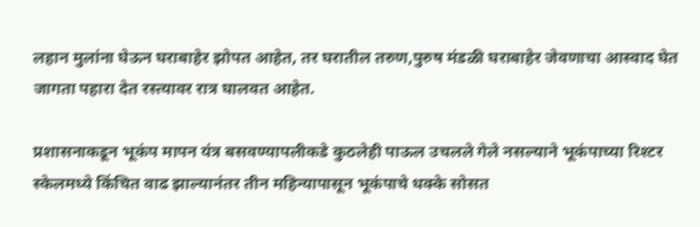लहान मुलांना घेऊन घराबाहेर झोपत आहेत, तर घरातील तरुण,पुरुष मंडळी घराबाहेर जेवणाचा आस्वाद घेत जागता पहारा देत रस्त्यावर रात्र घालवत आहेत.

प्रशासनाकडून भूकंप मापन यंत्र बसवण्यापलीकडे कुठलेही पाऊल उचलले गेले नसल्याने भूकंपाच्या रिश्टर स्केलमध्ये किंचित वाढ झाल्यानंतर तीन महिन्यापासून भूकंपाचे धक्के सोसत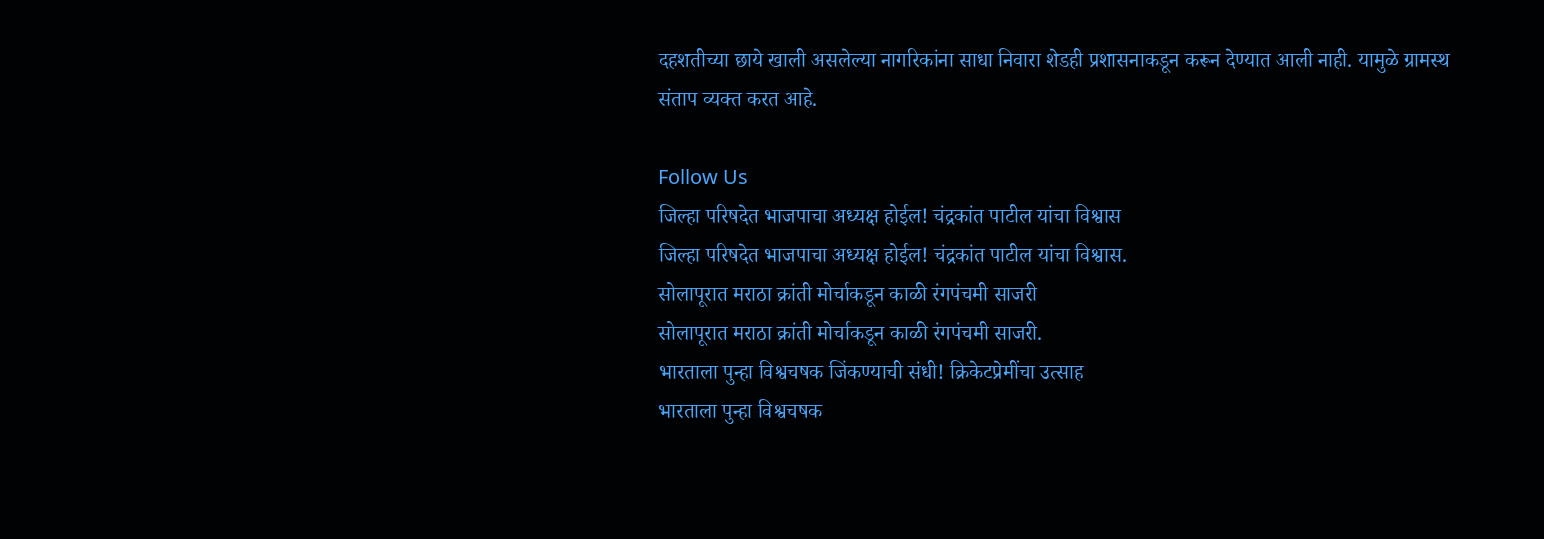दहशतीच्या छाये खाली असलेल्या नागरिकांना साधा निवारा शेडही प्रशासनाकडून करून देण्यात आली नाही. यामुळे ग्रामस्थ संताप व्यक्त करत आहे.

Follow Us
जिल्हा परिषदेत भाजपाचा अध्यक्ष होईल! चंद्रकांत पाटील यांचा विश्वास
जिल्हा परिषदेत भाजपाचा अध्यक्ष होईल! चंद्रकांत पाटील यांचा विश्वास.
सोलापूरात मराठा क्रांती मोर्चाकडून काळी रंगपंचमी साजरी
सोलापूरात मराठा क्रांती मोर्चाकडून काळी रंगपंचमी साजरी.
भारताला पुन्हा विश्वचषक जिंकण्याची संधी! क्रिकेटप्रेमींचा उत्साह
भारताला पुन्हा विश्वचषक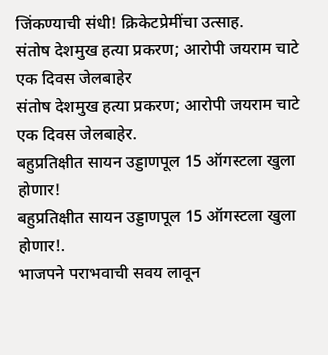जिंकण्याची संधी! क्रिकेटप्रेमींचा उत्साह.
संतोष देशमुख हत्या प्रकरण; आरोपी जयराम चाटे एक दिवस जेलबाहेर
संतोष देशमुख हत्या प्रकरण; आरोपी जयराम चाटे एक दिवस जेलबाहेर.
बहुप्रतिक्षीत सायन उड्डाणपूल 15 ऑगस्टला खुला होणार!
बहुप्रतिक्षीत सायन उड्डाणपूल 15 ऑगस्टला खुला होणार!.
भाजपने पराभवाची सवय लावून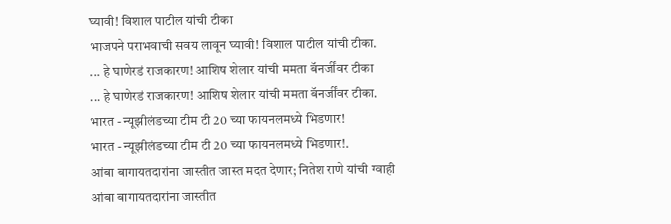घ्यावी! विशाल पाटील यांची टीका
भाजपने पराभवाची सवय लावून घ्यावी! विशाल पाटील यांची टीका.
... हे घाणेरडं राजकारण! आशिष शेलार यांची ममता बॅनर्जींवर टीका
... हे घाणेरडं राजकारण! आशिष शेलार यांची ममता बॅनर्जींवर टीका.
भारत - न्यूझीलंडच्या टीम टी 20 च्या फायनलमध्ये भिडणार!
भारत - न्यूझीलंडच्या टीम टी 20 च्या फायनलमध्ये भिडणार!.
आंबा बागायतदारांना जास्तीत जास्त मदत देणार; नितेश राणे यांची ग्वाही
आंबा बागायतदारांना जास्तीत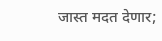जास्त मदत देणार;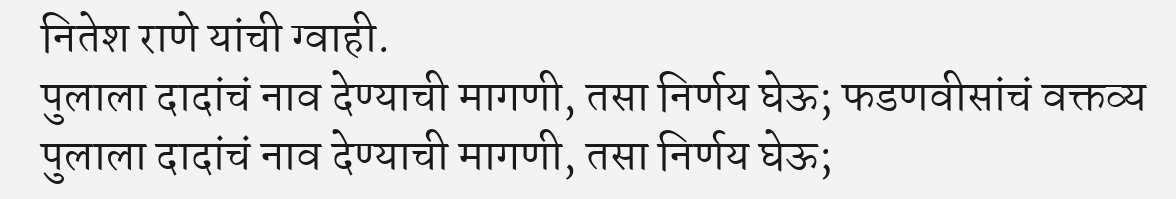नितेश राणे यांची ग्वाही.
पुलाला दादांचं नाव देण्याची मागणी, तसा निर्णय घेऊ; फडणवीसांचं वक्तव्य
पुलाला दादांचं नाव देण्याची मागणी, तसा निर्णय घेऊ;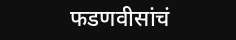फडणवीसांचं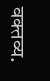वक्तव्य.